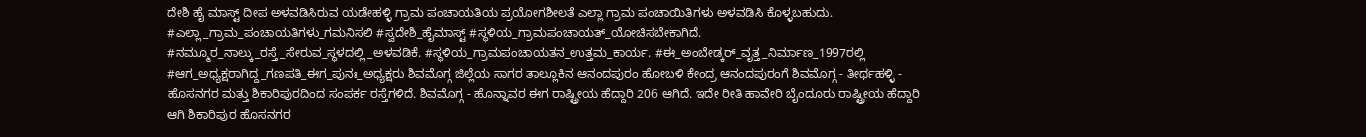ದೇಶಿ ಹೈ ಮಾಸ್ಟ್ ದೀಪ ಅಳವಡಿಸಿರುವ ಯಡೇಹಳ್ಳಿ ಗ್ರಾಮ ಪಂಚಾಯತಿಯ ಪ್ರಯೋಗಶೀಲತೆ ಎಲ್ಲಾ ಗ್ರಾಮ ಪಂಚಾಯಿತಿಗಳು ಅಳವಡಿಸಿ ಕೊಳ್ಳಬಹುದು.
#ಎಲ್ಲಾ_ಗ್ರಾಮ_ಪಂಚಾಯತಿಗಳು_ಗಮನಿಸಲಿ #ಸ್ವದೇಶಿ_ಹೈಮಾಸ್ಟ್ #ಸ್ಥಳಿಯ_ಗ್ರಾಮಪಂಚಾಯತ್_ಯೋಚಿಸಬೇಕಾಗಿದೆ. #ನಮ್ಮೂರ_ನಾಲ್ಕು_ರಸ್ತೆ_ಸೇರುವ_ಸ್ಥಳದಲ್ಲಿ_ಅಳವಡಿಕೆ. #ಸ್ಥಳಿಯ_ಗ್ರಾಮಪಂಚಾಯತನ_ಉತ್ತಮ_ಕಾರ್ಯ. #ಈ_ಅಂಬೇಡ್ಕರ್_ವೃತ್ತ_ನಿರ್ಮಾಣ_1997ರಲ್ಲಿ #ಆಗ_ಅಧ್ಯಕ್ಷರಾಗಿದ್ದ_ಗಣಪತಿ_ಈಗ_ಪುನಃ_ಅಧ್ಯಕ್ಷರು ಶಿವಮೊಗ್ಗ ಜಿಲ್ಲೆಯ ಸಾಗರ ತಾಲ್ಲೂಕಿನ ಆನಂದಪುರಂ ಹೋಬಳಿ ಕೇಂದ್ರ ಆನಂದಪುರಂಗೆ ಶಿವಮೊಗ್ಗ - ತೀರ್ಥಹಳ್ಳಿ - ಹೊಸನಗರ ಮತ್ತು ಶಿಕಾರಿಪುರದಿಂದ ಸಂಪರ್ಕ ರಸ್ತೆಗಳಿದೆ. ಶಿವಮೊಗ್ಗ - ಹೊನ್ನಾವರ ಈಗ ರಾಷ್ಟ್ರೀಯ ಹೆದ್ದಾರಿ 206 ಆಗಿದೆ. ಇದೇ ರೀತಿ ಹಾವೇರಿ ಬೈಂದೂರು ರಾಷ್ಟ್ರೀಯ ಹೆದ್ದಾರಿ ಆಗಿ ಶಿಕಾರಿಪುರ ಹೊಸನಗರ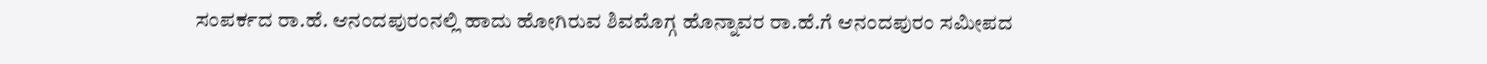ಸಂಪರ್ಕದ ರಾ.ಹೆ. ಆನಂದಪುರಂನಲ್ಲಿ ಹಾದು ಹೋಗಿರುವ ಶಿವಮೊಗ್ಗ ಹೊನ್ನಾವರ ರಾ.ಹೆ.ಗೆ ಆನಂದಪುರಂ ಸಮೀಪದ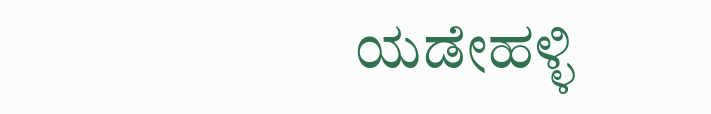ಯಡೇಹಳ್ಳಿ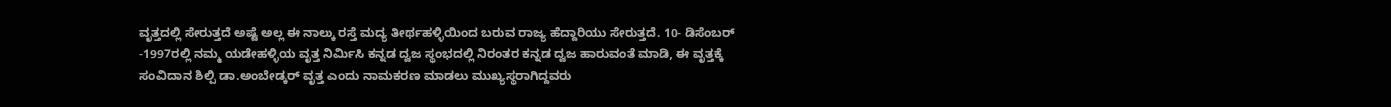ವೃತ್ತದಲ್ಲಿ ಸೇರುತ್ತದೆ ಅಷ್ಟೆ ಅಲ್ಲ ಈ ನಾಲ್ಕು ರಸ್ತೆ ಮದ್ಯ ತೀರ್ಥಹಳ್ಳಿಯಿಂದ ಬರುವ ರಾಜ್ಯ ಹೆದ್ದಾರಿಯು ಸೇರುತ್ತದೆ. 10- ಡಿಸೆಂಬರ್ -1997ರಲ್ಲಿ ನಮ್ಮ ಯಡೇಹಳ್ಳಿಯ ವೃತ್ತ ನಿರ್ಮಿಸಿ ಕನ್ನಡ ದ್ವಜ ಸ್ಥಂಭದಲ್ಲಿ ನಿರಂತರ ಕನ್ನಡ ದ್ವಜ ಹಾರುವಂತೆ ಮಾಡಿ, ಈ ವೃತ್ತಕ್ಕೆ ಸಂವಿದಾನ ಶಿಲ್ಪಿ ಡಾ.ಅಂಬೇಡ್ಕರ್ ವೃತ್ತ ಎಂದು ನಾಮಕರಣ ಮಾಡಲು ಮುಖ್ಯಸ್ಥರಾಗಿದ್ದವರು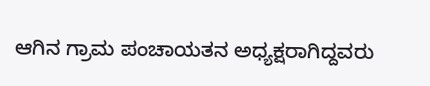ಆಗಿನ ಗ್ರಾಮ ಪಂಚಾಯತನ ಅಧ್ಯಕ್ಷರಾಗಿದ್ದವರು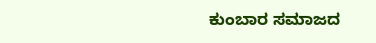ಕುಂಬಾರ ಸಮಾಜದ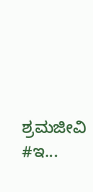ಶ್ರಮಜೀವಿ #ಇ...